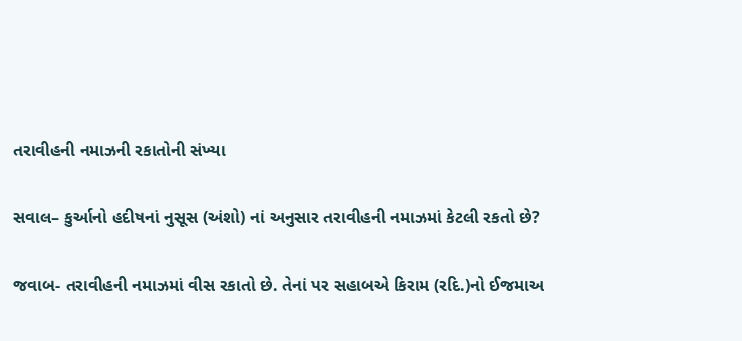તરાવીહની નમાઝની રકાતોની સંખ્યા

સવાલ– કુર્આનો હદીષનાં નુસૂસ (અંશો) નાં અનુસાર તરાવીહની નમાઝમાં કેટલી રકતો છે?

જવાબ- તરાવીહની નમાઝમાં વીસ રકાતો છે. તેનાં પર સહાબએ કિરામ (રદિ.)નો ઈજમાઅ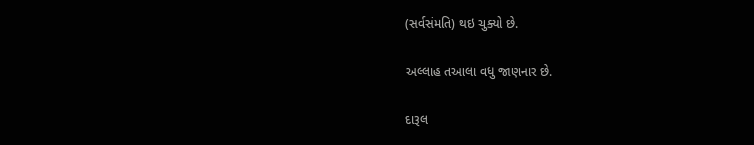(સર્વસંમતિ) થઇ ચુક્યો છે.

અલ્લાહ તઆલા વધુ જાણનાર છે.

દારૂલ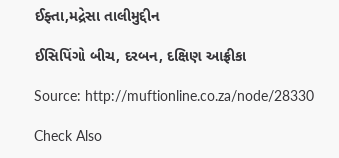ઈફ્તા,મદ્રેસા તાલીમુદ્દીન

ઈસિપિંગો બીચ, દરબન, દક્ષિણ આફ્રીકા

Source: http://muftionline.co.za/node/28330

Check Also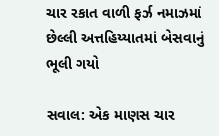ચાર રકાત વાળી ફર્ઝ નમાઝમાં છેલ્લી અત્તહિય્યાતમાં બેસવાનું ભૂલી ગયો

સવાલ: એક માણસ ચાર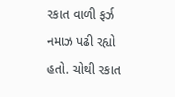રકાત વાળી ફર્ઝ નમાઝ પઢી રહ્યો હતો. ચોથી રકાત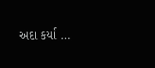અદા કર્યા …